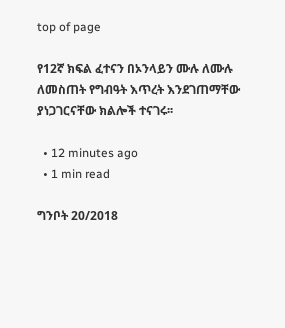top of page

የ12ኛ ክፍል ፈተናን በኦንላይን ሙሉ ለሙሉ ለመስጠት የግብዓት እጥረት እንደገጠማቸው ያነጋገርናቸው ክልሎች ተናገሩ፡፡

  • 12 minutes ago
  • 1 min read

ግንቦት 20/2018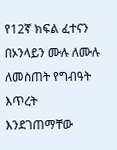የ12ኛ ክፍል ፈተናን በኦንላይን ሙሉ ለሙሉ ለመስጠት የግብዓት እጥረት እንደገጠማቸው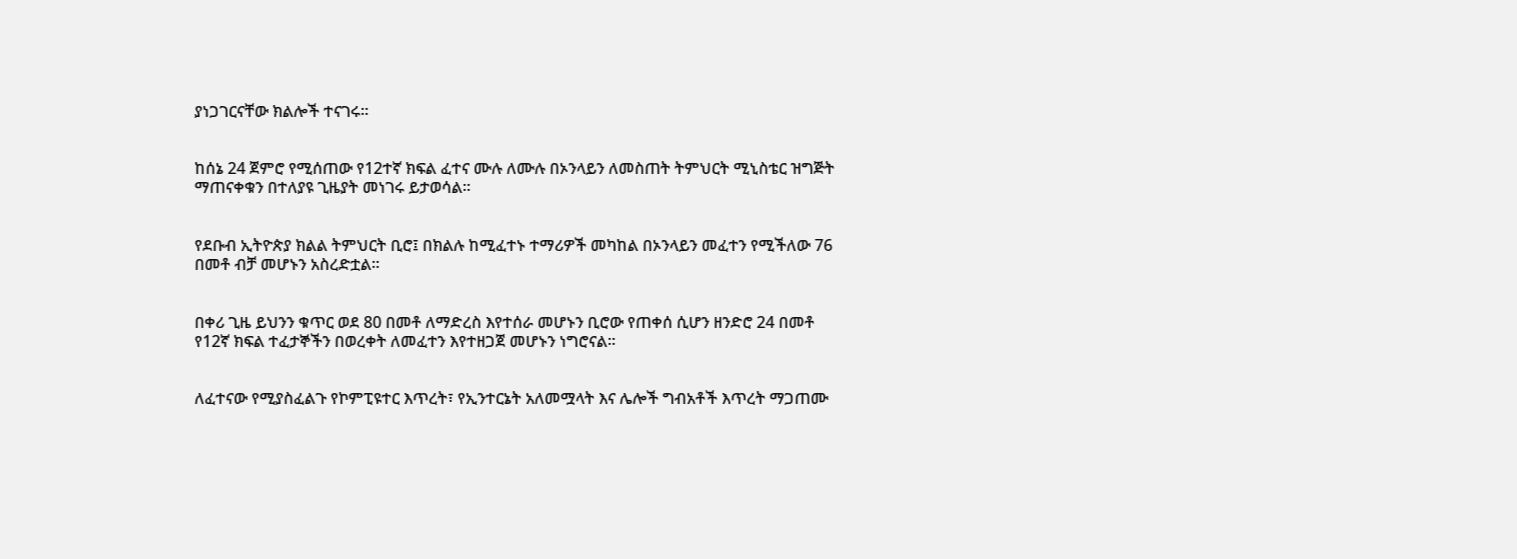ያነጋገርናቸው ክልሎች ተናገሩ፡፡


ከሰኔ 24 ጀምሮ የሚሰጠው የ12ተኛ ክፍል ፈተና ሙሉ ለሙሉ በኦንላይን ለመስጠት ትምህርት ሚኒስቴር ዝግጅት ማጠናቀቁን በተለያዩ ጊዜያት መነገሩ ይታወሳል፡፡


የደቡብ ኢትዮጵያ ክልል ትምህርት ቢሮ፤ በክልሉ ከሚፈተኑ ተማሪዎች መካከል በኦንላይን መፈተን የሚችለው 76 በመቶ ብቻ መሆኑን አስረድቷል፡፡


በቀሪ ጊዜ ይህንን ቁጥር ወደ 80 በመቶ ለማድረስ እየተሰራ መሆኑን ቢሮው የጠቀሰ ሲሆን ዘንድሮ 24 በመቶ የ12ኛ ክፍል ተፈታኞችን በወረቀት ለመፈተን እየተዘጋጀ መሆኑን ነግሮናል፡፡


ለፈተናው የሚያስፈልጉ የኮምፒዩተር እጥረት፣ የኢንተርኔት አለመሟላት እና ሌሎች ግብአቶች እጥረት ማጋጠሙ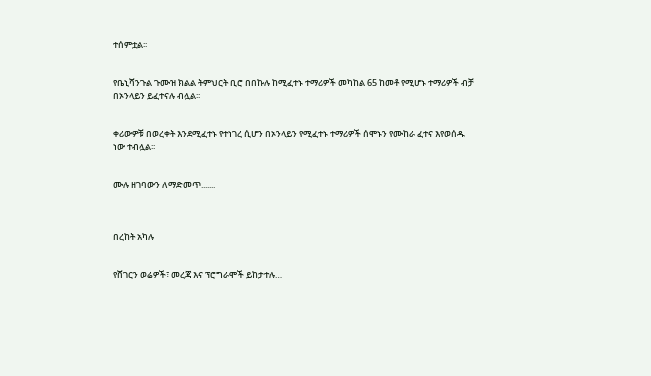ተሰምቷል፡፡


የቤኒሻንጉል ጉሙዝ ክልል ትምህርት ቢሮ በበኩሉ ከሚፈተኑ ተማሪዎች መካከል 65 ከመቶ የሚሆኑ ተማሪዎች ብቻ በኦንላይን ይፈተናሉ ብሏል፡፡


ቀሪውዎቹ በወረቀት እንደሚፈተኑ የተነገረ ሲሆን በኦንላይን የሚፈተኑ ተማሪዎች ሰሞኑን የሙከራ ፈተና እየወሰዱ ነው ተብሏል፡፡


ሙሉ ዘገባውን ለማድመጥ.......



በረከት አካሉ


የሸገርን ወሬዎች፣ መረጃ እና ፕሮግራሞች ይከታተሉ…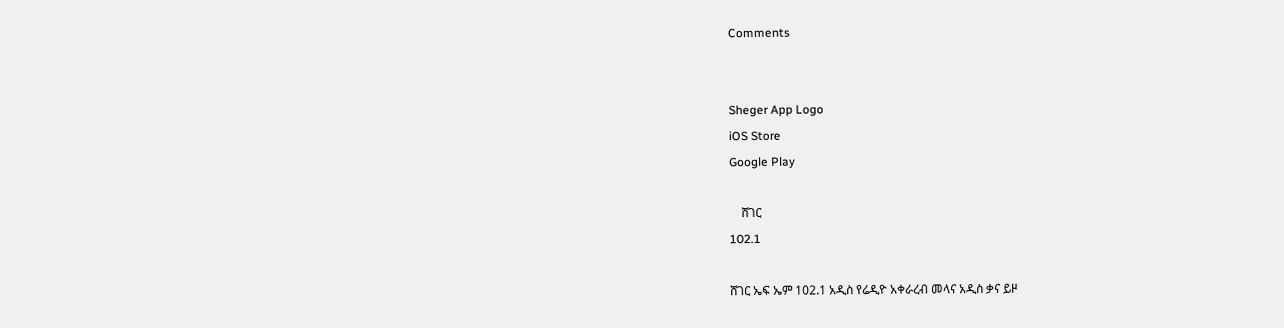Comments


Sheger App Logo
iOS Store
Google Play

    ሸገር
102.1

ሸገር ኤፍ ኤም 102.1 አዲስ የሬዲዮ አቀራረብ መላና አዲስ ቃና ይዞ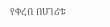የቀረበ በሀገሪቱ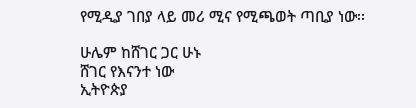የሚዲያ ገበያ ላይ መሪ ሚና የሚጫወት ጣቢያ ነው፡፡

ሁሌም ከሸገር ጋር ሁኑ
ሸገር የእናንተ ነው
ኢትዮጵያ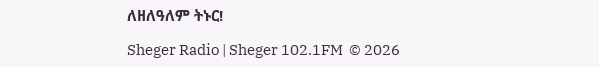ለዘለዓለም ትኑር!

Sheger Radio | Sheger 102.1FM  © 2026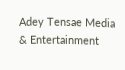Adey Tensae Media & Entertainment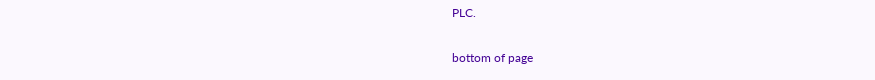PLC.

bottom of page